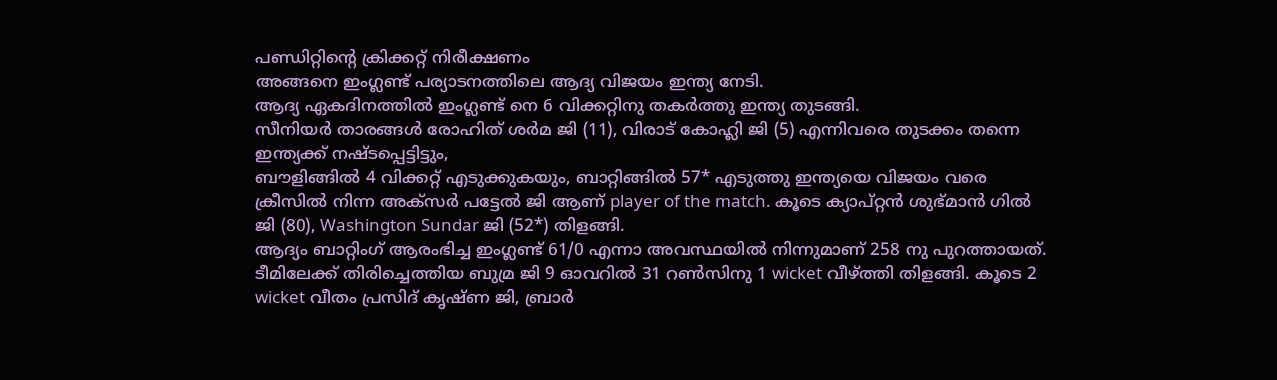പണ്ഡിറ്റിന്റെ ക്രിക്കറ്റ് നിരീക്ഷണം
അങ്ങനെ ഇംഗ്ലണ്ട് പര്യാടനത്തിലെ ആദ്യ വിജയം ഇന്ത്യ നേടി.
ആദ്യ ഏകദിനത്തിൽ ഇംഗ്ലണ്ട് നെ 6 വിക്കറ്റിനു തകർത്തു ഇന്ത്യ തുടങ്ങി.
സീനിയർ താരങ്ങൾ രോഹിത് ശർമ ജി (11), വിരാട് കോഹ്ലി ജി (5) എന്നിവരെ തുടക്കം തന്നെ ഇന്ത്യക്ക് നഷ്ടപ്പെട്ടിട്ടും,
ബൗളിങ്ങിൽ 4 വിക്കറ്റ് എടുക്കുകയും, ബാറ്റിങ്ങിൽ 57* എടുത്തു ഇന്ത്യയെ വിജയം വരെ ക്രീസിൽ നിന്ന അക്സർ പട്ടേൽ ജി ആണ് player of the match. കൂടെ ക്യാപ്റ്റൻ ശുഭ്മാൻ ഗിൽ ജി (80), Washington Sundar ജി (52*) തിളങ്ങി.
ആദ്യം ബാറ്റിംഗ് ആരംഭിച്ച ഇംഗ്ലണ്ട് 61/0 എന്നാ അവസ്ഥയിൽ നിന്നുമാണ് 258 നു പുറത്തായത്. ടീമിലേക്ക് തിരിച്ചെത്തിയ ബുമ്ര ജി 9 ഓവറിൽ 31 റൺസിനു 1 wicket വീഴ്ത്തി തിളങ്ങി. കൂടെ 2 wicket വീതം പ്രസിദ് കൃഷ്ണ ജി, ബ്രാർ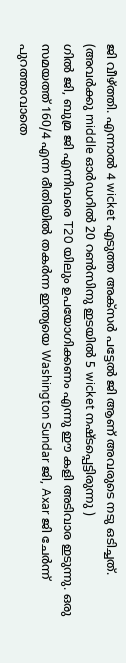ജി വീഴ്ത്തി. എന്നാൽ 4 wicket എടുത്ത അക്സർ പട്ടേൽ ജി ആണ് അവരുടെ നടു ഒടിച്ചത്.
(അവർക്കു middle ഓർഡറിൽ 20 റൺസിനു ഇടയിൽ 5 wicket നഷ്ടപ്പെട്ടിരുന്നു )
ഗിൽ ജി, ബുമ്ര ജി എന്നിവരെ T20 യിലും ഉപയോഗിക്കണം എന്നു ഈ കളി അടിവാര ഇടുന്നു. ഒരു സമയത്ത് 160/4 എന്ന രീതിയിൽ തകർന്ന ഇന്ത്യയെ Washington Sundar ജി, Axar ജി ചേർന്ന് പുറത്താവാതെ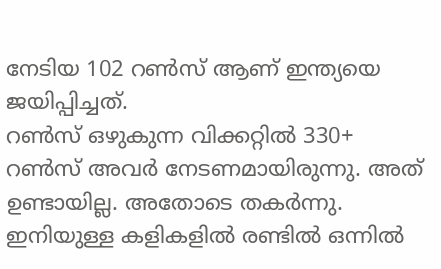നേടിയ 102 റൺസ് ആണ് ഇന്ത്യയെ ജയിപ്പിച്ചത്.
റൺസ് ഒഴുകുന്ന വിക്കറ്റിൽ 330+ റൺസ് അവർ നേടണമായിരുന്നു. അത് ഉണ്ടായില്ല. അതോടെ തകർന്നു.
ഇനിയുള്ള കളികളിൽ രണ്ടിൽ ഒന്നിൽ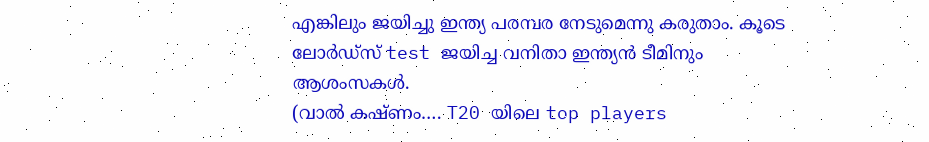എങ്കിലും ജയിച്ചു ഇന്ത്യ പരമ്പര നേടുമെന്നു കരുതാം. കൂടെ ലോർഡ്സ് test ജയിച്ച വനിതാ ഇന്ത്യൻ ടീമിനും ആശംസകൾ.
(വാൽ കഷ്ണം…. T20 യിലെ top players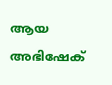ആയ അഭിഷേക്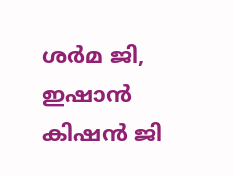ശർമ ജി, ഇഷാൻ കിഷൻ ജി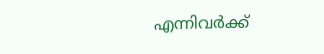എന്നിവർക്ക്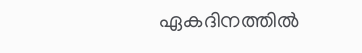ഏകദിനത്തിൽ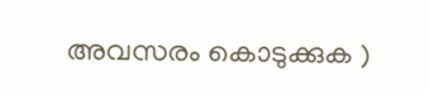അവസരം കൊടുക്കുക )